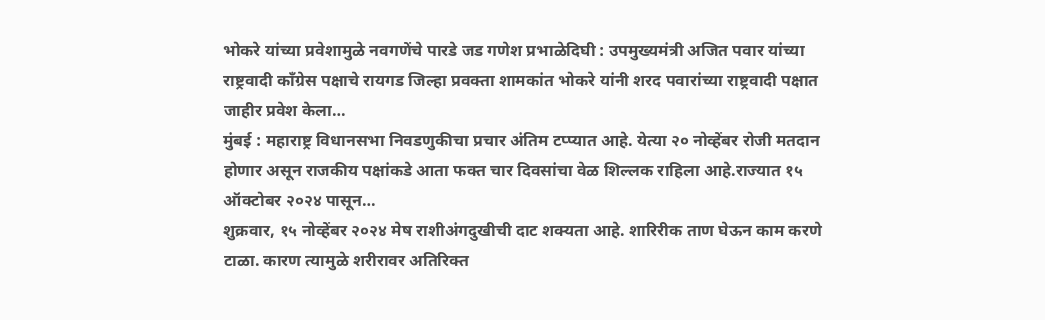भोकरे यांच्या प्रवेशामुळे नवगणेंचे पारडे जड गणेश प्रभाळेदिघी : उपमुख्यमंत्री अजित पवार यांच्या राष्ट्रवादी काँग्रेस पक्षाचे रायगड जिल्हा प्रवक्ता शामकांत भोकरे यांनी शरद पवारांच्या राष्ट्रवादी पक्षात जाहीर प्रवेश केला…
मुंबई : महाराष्ट्र विधानसभा निवडणुकीचा प्रचार अंतिम टप्प्यात आहे. येत्या २० नोव्हेंबर रोजी मतदान होणार असून राजकीय पक्षांकडे आता फक्त चार दिवसांचा वेळ शिल्लक राहिला आहे.राज्यात १५ ऑक्टोबर २०२४ पासून…
शुक्रवार, १५ नोव्हेंबर २०२४ मेष राशीअंगदुखीची दाट शक्यता आहे. शारिरीक ताण घेऊन काम करणे टाळा. कारण त्यामुळे शरीरावर अतिरिक्त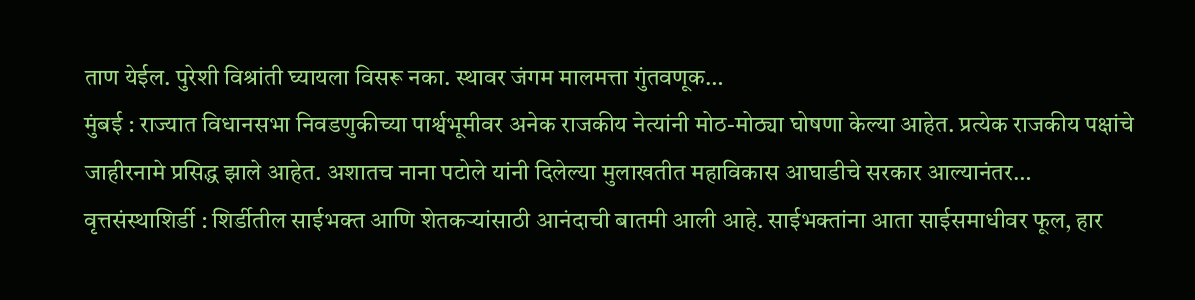ताण येईल. पुरेशी विश्रांती घ्यायला विसरू नका. स्थावर जंगम मालमत्ता गुंतवणूक…
मुंबई : राज्यात विधानसभा निवडणुकीच्या पार्श्वभूमीवर अनेक राजकीय नेत्यांनी मोठ-मोठ्या घोषणा केल्या आहेत. प्रत्येक राजकीय पक्षांचे जाहीरनामे प्रसिद्ध झाले आहेत. अशातच नाना पटोले यांनी दिलेल्या मुलाखतीत महाविकास आघाडीचे सरकार आल्यानंतर…
वृत्तसंस्थाशिर्डी : शिर्डीतील साईभक्त आणि शेतकऱ्यांसाठी आनंदाची बातमी आली आहे. साईभक्तांना आता साईसमाधीवर फूल, हार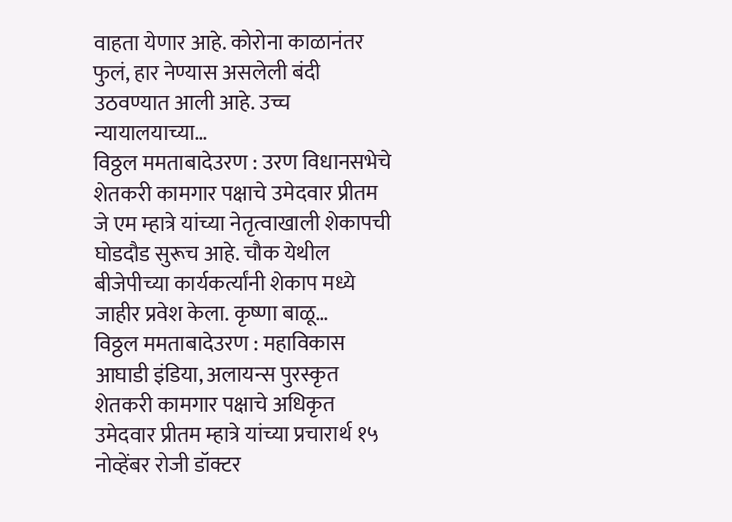वाहता येणार आहे. कोरोना काळानंतर फुलं, हार नेण्यास असलेली बंदी उठवण्यात आली आहे. उच्च न्यायालयाच्या…
विठ्ठल ममताबादेउरण : उरण विधानसभेचे शेतकरी कामगार पक्षाचे उमेदवार प्रीतम जे एम म्हात्रे यांच्या नेतृत्वाखाली शेकापची घोडदौड सुरूच आहे. चौक येथील बीजेपीच्या कार्यकर्त्यांनी शेकाप मध्ये जाहीर प्रवेश केला. कृष्णा बाळू…
विठ्ठल ममताबादेउरण : महाविकास आघाडी इंडिया, अलायन्स पुरस्कृत शेतकरी कामगार पक्षाचे अधिकृत उमेदवार प्रीतम म्हात्रे यांच्या प्रचारार्थ १५ नोव्हेंबर रोजी डॉक्टर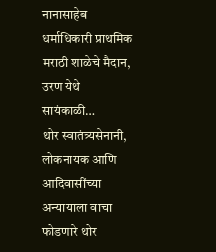नानासाहेब धर्माधिकारी प्राथमिक मराठी शाळेचे मैदान, उरण येथे सायंकाळी…
थोर स्वातंत्र्यसेनानी, लोकनायक आणि आदिवासींच्या अन्यायाला वाचा फोडणारे थोर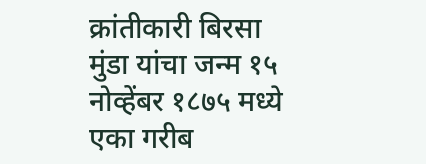क्रांतीकारी बिरसा मुंडा यांचा जन्म १५ नोव्हेंबर १८७५ मध्ये एका गरीब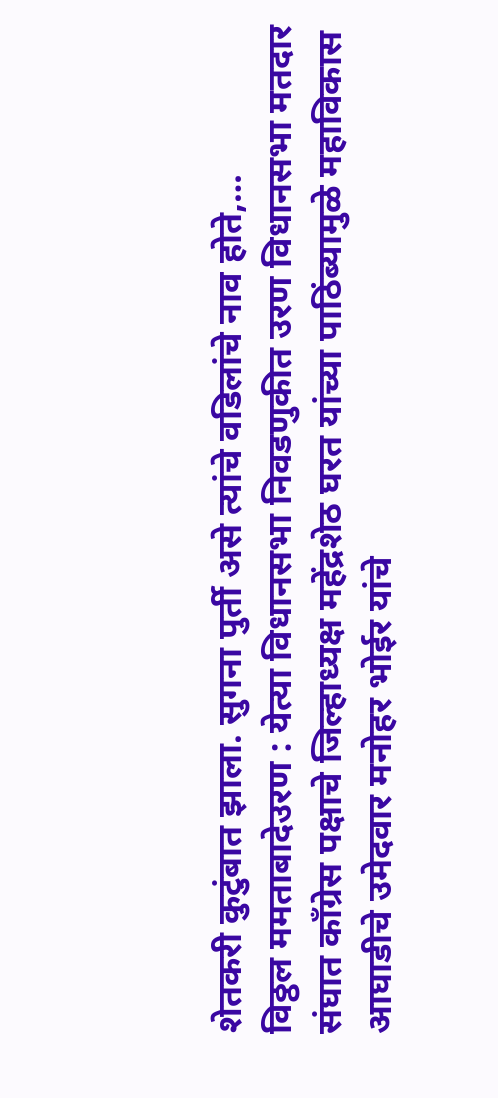शेतकरी कुटुंबात झाला. सुगना पुर्ती असे त्यांचे वडिलांचे नाव होते,…
विठ्ठल ममताबादेउरण : येत्या विधानसभा निवडणुकीत उरण विधानसभा मतदार संघात काँग्रेस पक्षाचे जिल्हाध्यक्ष महेंद्रशेठ घरत यांच्या पाठिंब्यामुळे महाविकास आघाडीचे उमेदवार मनोहर भोईर यांचे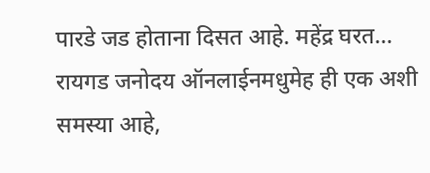पारडे जड होताना दिसत आहे. महेंद्र घरत…
रायगड जनोदय ऑनलाईनमधुमेह ही एक अशी समस्या आहे,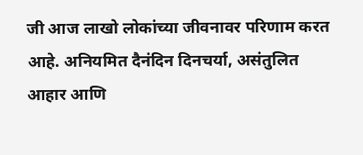जी आज लाखो लोकांच्या जीवनावर परिणाम करत आहे. अनियमित दैनंदिन दिनचर्या, असंतुलित आहार आणि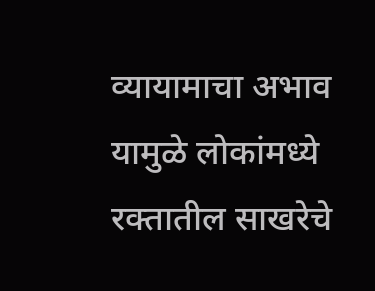व्यायामाचा अभाव यामुळे लोकांमध्ये रक्तातील साखरेचे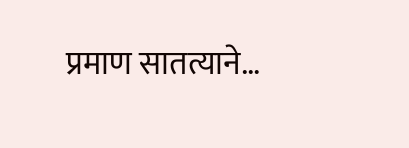प्रमाण सातत्याने…